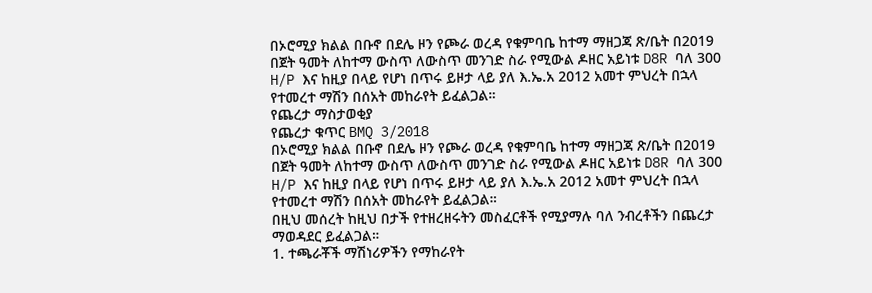በኦሮሚያ ክልል በቡኖ በደሌ ዞን የጮራ ወረዳ የቁምባቤ ከተማ ማዘጋጃ ጽ/ቤት በ2019 በጀት ዓመት ለከተማ ውስጥ ለውስጥ መንገድ ስራ የሚውል ዶዘር አይነቱ D8R ባለ 300 H/P እና ከዚያ በላይ የሆነ በጥሩ ይዞታ ላይ ያለ እ.ኤ.አ 2012 አመተ ምህረት በኋላ የተመረተ ማሽን በሰአት መከራየት ይፈልጋል።
የጨረታ ማስታወቂያ
የጨረታ ቁጥር BMQ 3/2018
በኦሮሚያ ክልል በቡኖ በደሌ ዞን የጮራ ወረዳ የቁምባቤ ከተማ ማዘጋጃ ጽ/ቤት በ2019 በጀት ዓመት ለከተማ ውስጥ ለውስጥ መንገድ ስራ የሚውል ዶዘር አይነቱ D8R ባለ 300 H/P እና ከዚያ በላይ የሆነ በጥሩ ይዞታ ላይ ያለ እ.ኤ.አ 2012 አመተ ምህረት በኋላ የተመረተ ማሽን በሰአት መከራየት ይፈልጋል።
በዚህ መሰረት ከዚህ በታች የተዘረዘሩትን መስፈርቶች የሚያማሉ ባለ ንብረቶችን በጨረታ ማወዳደር ይፈልጋል።
1. ተጫራቾች ማሽነሪዎችን የማከራየት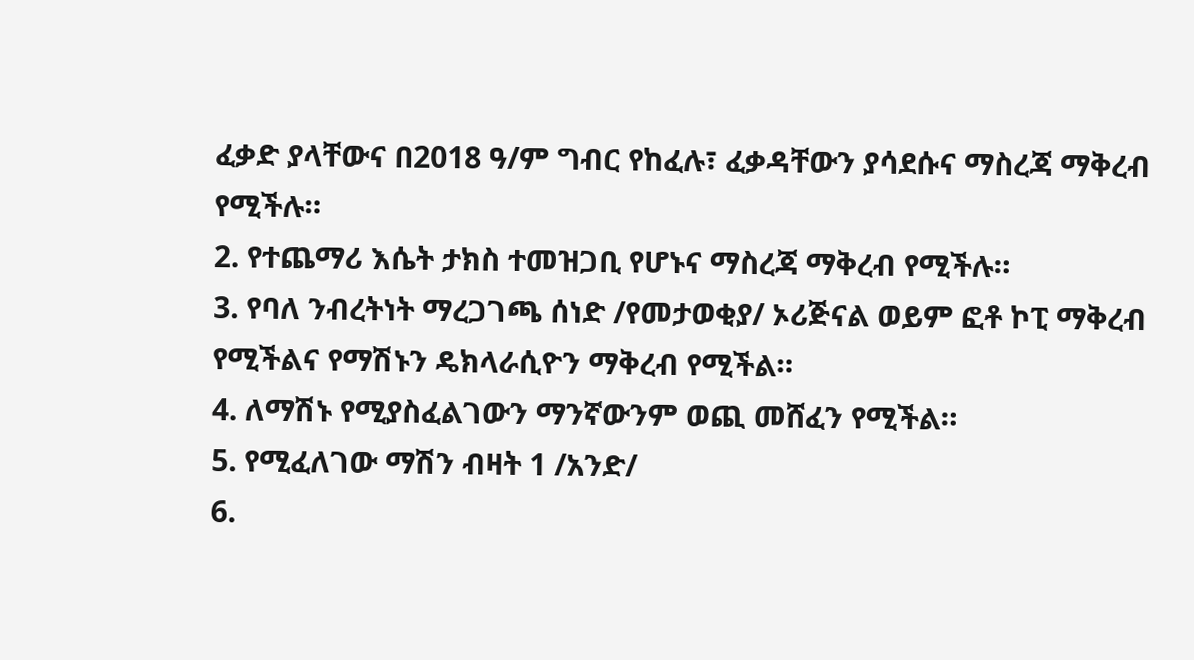ፈቃድ ያላቸውና በ2018 ዓ/ም ግብር የከፈሉ፣ ፈቃዳቸውን ያሳደሱና ማስረጃ ማቅረብ የሚችሉ።
2. የተጨማሪ እሴት ታክስ ተመዝጋቢ የሆኑና ማስረጃ ማቅረብ የሚችሉ።
3. የባለ ንብረትነት ማረጋገጫ ሰነድ /የመታወቂያ/ ኦሪጅናል ወይም ፎቶ ኮፒ ማቅረብ የሚችልና የማሽኑን ዴክላራሲዮን ማቅረብ የሚችል።
4. ለማሽኑ የሚያስፈልገውን ማንኛውንም ወጪ መሸፈን የሚችል።
5. የሚፈለገው ማሽን ብዛት 1 /አንድ/
6.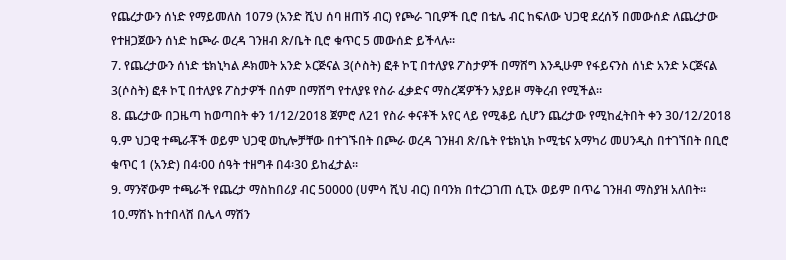የጨረታውን ሰነድ የማይመለስ 1079 (አንድ ሺህ ሰባ ዘጠኝ ብር) የጮራ ገቢዎች ቢሮ በቴሌ ብር ከፍለው ህጋዊ ደረሰኝ በመውሰድ ለጨረታው የተዘጋጀውን ሰነድ ከጮራ ወረዳ ገንዘብ ጽ/ቤት ቢሮ ቁጥር 5 መውሰድ ይችላሉ።
7. የጨረታውን ሰነድ ቴክኒካል ዶክመት አንድ ኦርጅናል 3(ሶስት) ፎቶ ኮፒ በተለያዩ ፖስታዎች በማሸግ እንዲሁም የፋይናንስ ሰነድ አንድ ኦርጅናል 3(ሶስት) ፎቶ ኮፒ በተለያዩ ፖስታዎች በሰም በማሸግ የተለያዩ የስራ ፈቃድና ማስረጃዎችን አያይዞ ማቅረብ የሚችል።
8. ጨረታው በጋዜጣ ከወጣበት ቀን 1/12/2018 ጀምሮ ለ21 የስራ ቀናቶች አየር ላይ የሚቆይ ሲሆን ጨረታው የሚከፈትበት ቀን 30/12/2018 ዓ.ም ህጋዊ ተጫራቾች ወይም ህጋዊ ወኪሎቻቸው በተገኙበት በጮራ ወረዳ ገንዘብ ጽ/ቤት የቴክኒክ ኮሚቴና አማካሪ መሀንዲስ በተገኘበት በቢሮ ቁጥር 1 (አንድ) በ4፡00 ሰዓት ተዘግቶ በ4፡30 ይከፈታል።
9. ማንኛውም ተጫራች የጨረታ ማስከበሪያ ብር 50000 (ሀምሳ ሺህ ብር) በባንክ በተረጋገጠ ሲፒኦ ወይም በጥሬ ገንዘብ ማስያዝ አለበት።
10.ማሽኑ ከተበላሸ በሌላ ማሽን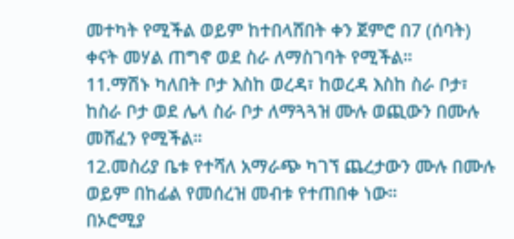መተካት የሚችል ወይም ከተበላሸበት ቀን ጀምሮ በ7 (ሰባት) ቀናት መሃል ጠግኖ ወደ ስራ ለማስገባት የሚችል።
11.ማሽኑ ካለበት ቦታ እስከ ወረዳ፣ ከወረዳ እስከ ስራ ቦታ፣ ከስራ ቦታ ወደ ሌላ ስራ ቦታ ለማጓጓዝ ሙሉ ወጪውን በሙሉ መሸፈን የሚችል።
12.መስሪያ ቤቱ የተሻለ አማራጭ ካገኘ ጨረታውን ሙሉ በሙሉ ወይም በከፊል የመሰረዝ መብቱ የተጠበቀ ነው።
በኦሮሚያ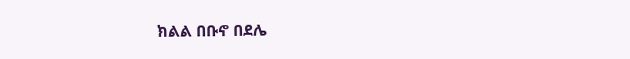ክልል በቡኖ በደሌ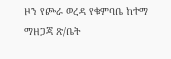ዞን የጮራ ወረዳ የቁምባቤ ከተማ ማዘጋጃ ጽ/ቤት